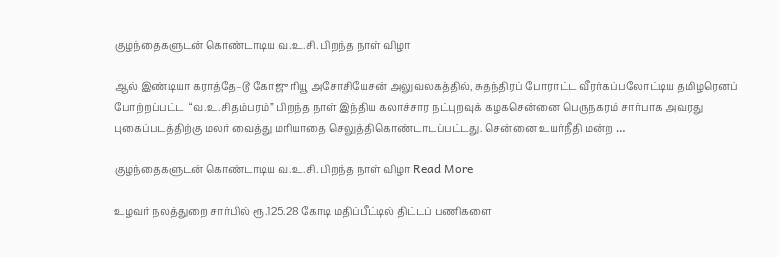குழந்தைகளுடன் கொண்டாடிய வ.உ.சி. பிறந்த நாள் விழா

ஆல் இண்டியா கராத்தே–டூ கோஜு ரியூ அசோசியேசன் அலுவலகத்தில், சுதந்திரப் போராட்ட வீரர்கப்பலோட்டிய தமிழரெனப் போற்றப்பட்ட  “வ.உ.சிதம்பரம்” பிறந்த நாள் இந்திய கலாச்சார நட்புறவுக் கழகசென்னை பெருநகரம் சார்பாக அவரது புகைப்படத்திற்கு மலர் வைத்து மரியாதை செலுத்திகொண்டாடப்பட்டது. சென்னை உயர்நீதி மன்ற …

குழந்தைகளுடன் கொண்டாடிய வ.உ.சி. பிறந்த நாள் விழா Read More

உழவர் நலத்துறை சார்பில் ரூ.125.28 கோடி மதிப்பீட்டில் திட்டப் பணிகளை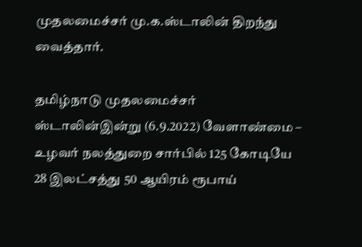முதலமைச்சர் மு.க.ஸ்டாலின் திறந்து வைத்தார்.

தமிழ்நாடு முதலமைச்சர்  ஸ்டாலின்இன்று (6.9.2022) வேளாண்மை – உழவர் நலத்துறை சார்பில் 125 கோடியே 28 இலட்சத்து 50 ஆயிரம் ரூபாய்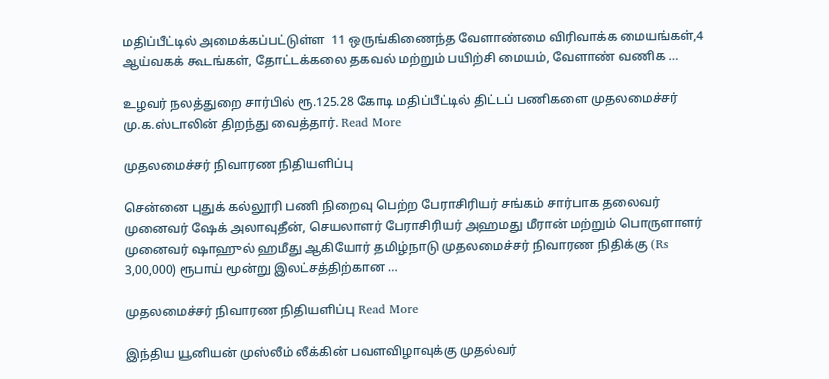மதிப்பீட்டில் அமைக்கப்பட்டுள்ள  11 ஒருங்கிணைந்த வேளாண்மை விரிவாக்க மையங்கள்,4 ஆய்வகக் கூடங்கள், தோட்டக்கலை தகவல் மற்றும் பயிற்சி மையம், வேளாண் வணிக …

உழவர் நலத்துறை சார்பில் ரூ.125.28 கோடி மதிப்பீட்டில் திட்டப் பணிகளை முதலமைச்சர் மு.க.ஸ்டாலின் திறந்து வைத்தார். Read More

முதலமைச்சர் நிவாரண நிதியளிப்பு

சென்னை புதுக் கல்லூரி பணி நிறைவு பெற்ற பேராசிரியர் சங்கம் சார்பாக தலைவர் முனைவர் ஷேக் அலாவுதீன், செயலாளர் பேராசிரியர் அஹமது மீரான் மற்றும் பொருளாளர் முனைவர் ஷாஹுல் ஹமீது ஆகியோர் தமிழ்நாடு முதலமைச்சர் நிவாரண நிதிக்கு (Rs 3,00,000) ரூபாய் மூன்று இலட்சத்திற்கான …

முதலமைச்சர் நிவாரண நிதியளிப்பு Read More

இந்திய யூனியன் முஸ்லீம் லீக்கின் பவளவிழாவுக்கு முதல்வர்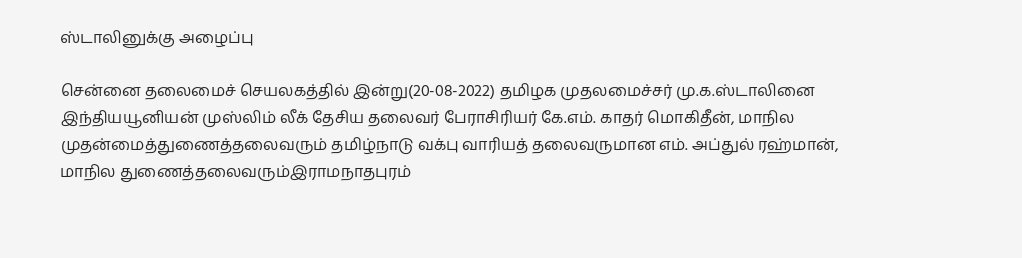ஸ்டாலினுக்கு அழைப்பு

சென்னை தலைமைச் செயலகத்தில் இன்று(20-08-2022) தமிழக முதலமைச்சர் மு.க.ஸ்டாலினை இந்தியயூனியன் முஸ்லிம் லீக் தேசிய தலைவர் பேராசிரியர் கே.எம். காதர் மொகிதீன், மாநில முதன்மைத்துணைத்தலைவரும் தமிழ்நாடு வக்பு வாரியத் தலைவருமான எம். அப்துல் ரஹ்மான், மாநில துணைத்தலைவரும்இராமநாதபுரம்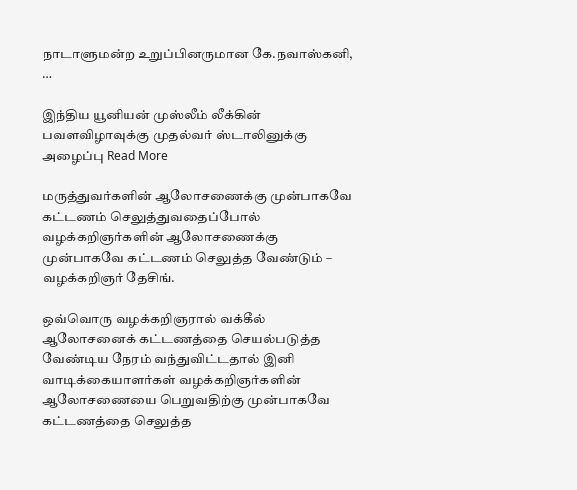நாடாளுமன்ற உறுப்பினருமான கே.நவாஸ்கனி, …

இந்திய யூனியன் முஸ்லீம் லீக்கின் பவளவிழாவுக்கு முதல்வர் ஸ்டாலினுக்கு அழைப்பு Read More

மருத்துவர்களின் ஆலோசணைக்கு முன்பாகவே கட்டணம் செலுத்துவதைப்போல் வழக்கறிஞர்களின் ஆலோசணைக்கு முன்பாகவே கட்டணம் செலுத்த வேண்டும் – வழக்கறிஞர் தேசிங்.

ஒவ்வொரு வழக்கறிஞரால் வக்கீல் ஆலோசனைக் கட்டணத்தை செயல்படுத்த வேண்டிய நேரம் வந்துவிட்டதால் இனி வாடிக்கையாளர்கள் வழக்கறிஞர்களின் ஆலோசணையை பெறுவதிற்கு முன்பாகவே கட்டணத்தை செலுத்த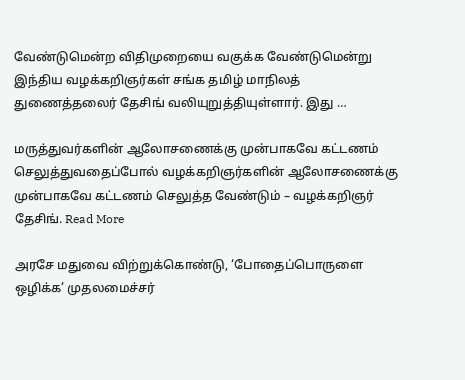வேண்டுமென்ற விதிமுறையை வகுக்க வேண்டுமென்று இந்திய வழக்கறிஞர்கள் சங்க தமிழ் மாநிலத் துணைத்தலைர் தேசிங் வலியுறுத்தியுள்ளார். இது …

மருத்துவர்களின் ஆலோசணைக்கு முன்பாகவே கட்டணம் செலுத்துவதைப்போல் வழக்கறிஞர்களின் ஆலோசணைக்கு முன்பாகவே கட்டணம் செலுத்த வேண்டும் – வழக்கறிஞர் தேசிங். Read More

அரசே மதுவை விற்றுக்கொண்டு, ‘போதைப்பொருளை ஒழிக்க’ முதலமைச்சர்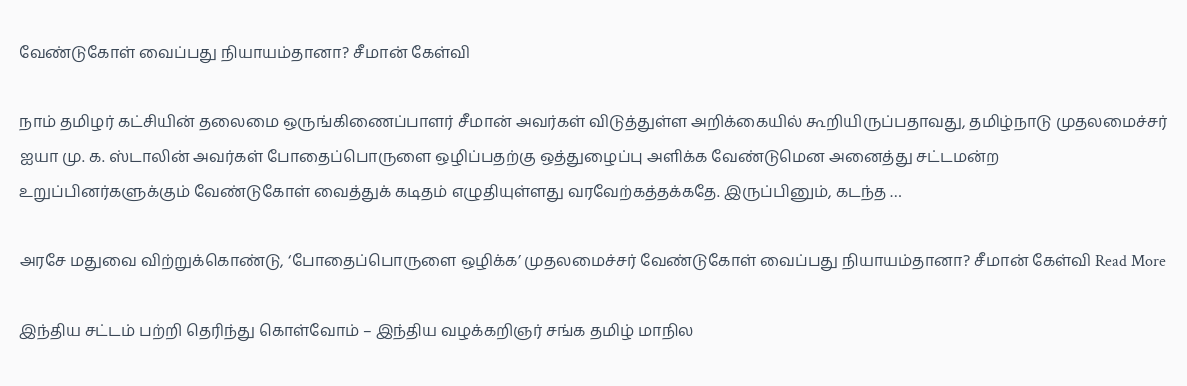வேண்டுகோள் வைப்பது நியாயம்தானா? சீமான் கேள்வி

நாம் தமிழர் கட்சியின் தலைமை ஒருங்கிணைப்பாளர் சீமான் அவர்கள் விடுத்துள்ள அறிக்கையில் கூறியிருப்பதாவது, தமிழ்நாடு முதலமைச்சர் ஐயா மு. க. ஸ்டாலின் அவர்கள் போதைப்பொருளை ஒழிப்பதற்கு ஒத்துழைப்பு அளிக்க வேண்டுமென அனைத்து சட்டமன்ற உறுப்பினர்களுக்கும் வேண்டுகோள் வைத்துக் கடிதம் எழுதியுள்ளது வரவேற்கத்தக்கதே. இருப்பினும், கடந்த …

அரசே மதுவை விற்றுக்கொண்டு, ‘போதைப்பொருளை ஒழிக்க’ முதலமைச்சர் வேண்டுகோள் வைப்பது நியாயம்தானா? சீமான் கேள்வி Read More

இந்திய சட்டம் பற்றி தெரிந்து கொள்வோம் – இந்திய வழக்கறிஞர் சங்க தமிழ் மாநில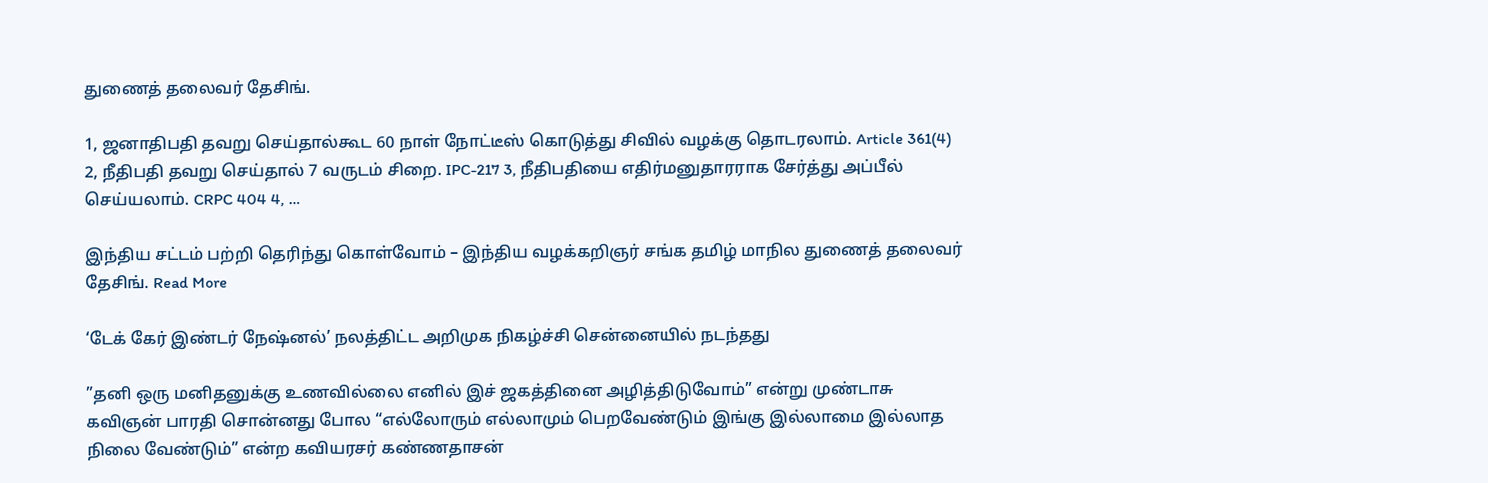துணைத் தலைவர் தேசிங்.

1, ஜனாதிபதி தவறு செய்தால்கூட 60 நாள் நோட்டீஸ் கொடுத்து சிவில் வழக்கு தொடரலாம். Article 361(4) 2, நீதிபதி தவறு செய்தால் 7 வருடம் சிறை. IPC-217 3, நீதிபதியை எதிர்மனுதாரராக சேர்த்து அப்பீல் செய்யலாம். CRPC 404 4, …

இந்திய சட்டம் பற்றி தெரிந்து கொள்வோம் – இந்திய வழக்கறிஞர் சங்க தமிழ் மாநில துணைத் தலைவர் தேசிங். Read More

‘டேக் கேர் இண்டர் நேஷ்னல்’ நலத்திட்ட அறிமுக நிகழ்ச்சி சென்னையில் நடந்தது

”தனி ஒரு மனிதனுக்கு உணவில்லை எனில் இச் ஜகத்தினை அழித்திடுவோம்” என்று முண்டாசு கவிஞன் பாரதி சொன்னது போல “எல்லோரும் எல்லாமும் பெறவேண்டும் இங்கு இல்லாமை இல்லாத நிலை வேண்டும்” என்ற கவியரசர் கண்ணதாசன்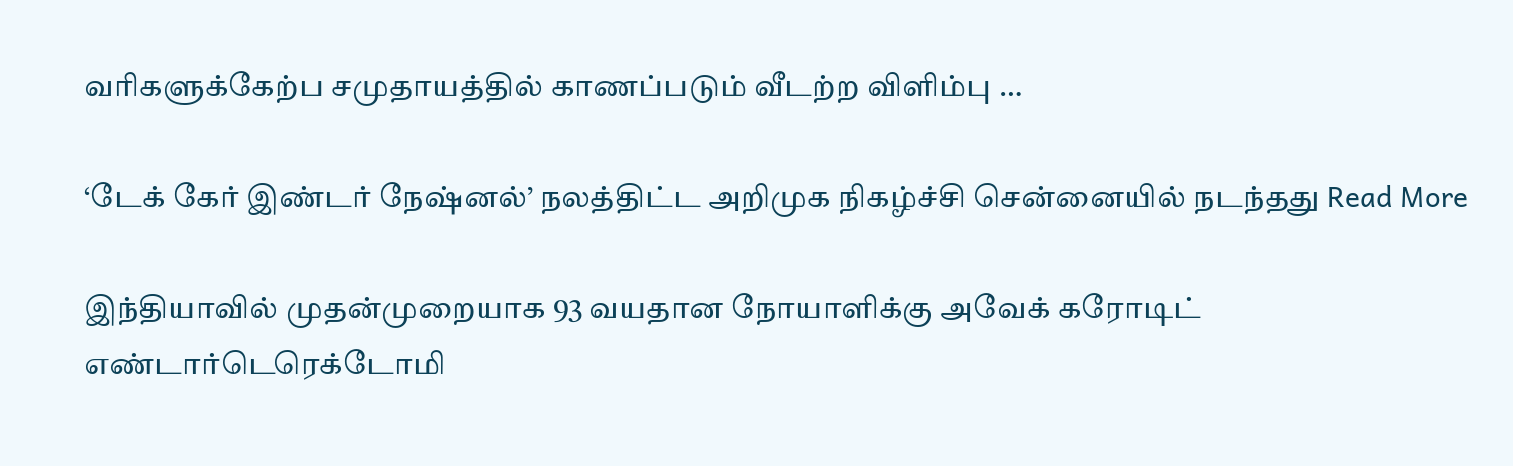வரிகளுக்கேற்ப சமுதாயத்தில் காணப்படும் வீடற்ற விளிம்பு …

‘டேக் கேர் இண்டர் நேஷ்னல்’ நலத்திட்ட அறிமுக நிகழ்ச்சி சென்னையில் நடந்தது Read More

இந்தியாவில் முதன்முறையாக 93 வயதான நோயாளிக்கு அவேக் கரோடிட் எண்டார்டெரெக்டோமி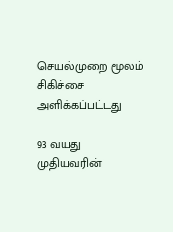செயல்முறை மூலம் சிகிச்சை அளிக்கப்பட்டது

93 வயது முதியவரின்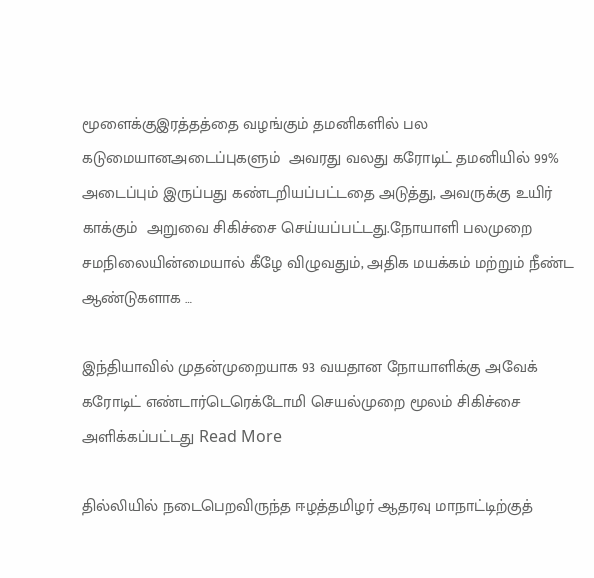மூளைக்குஇரத்தத்தை வழங்கும் தமனிகளில் பல கடுமையானஅடைப்புகளும்  அவரது வலது கரோடிட் தமனியில் 99% அடைப்பும் இருப்பது கண்டறியப்பட்டதை அடுத்து, அவருக்கு உயிர் காக்கும்  அறுவை சிகிச்சை செய்யப்பட்டது.நோயாளி பலமுறை சமநிலையின்மையால் கீழே விழுவதும், அதிக மயக்கம் மற்றும் நீண்ட ஆண்டுகளாக …

இந்தியாவில் முதன்முறையாக 93 வயதான நோயாளிக்கு அவேக் கரோடிட் எண்டார்டெரெக்டோமி செயல்முறை மூலம் சிகிச்சை அளிக்கப்பட்டது Read More

தில்லியில் நடைபெறவிருந்த ஈழத்தமிழர் ஆதரவு மாநாட்டிற்குத்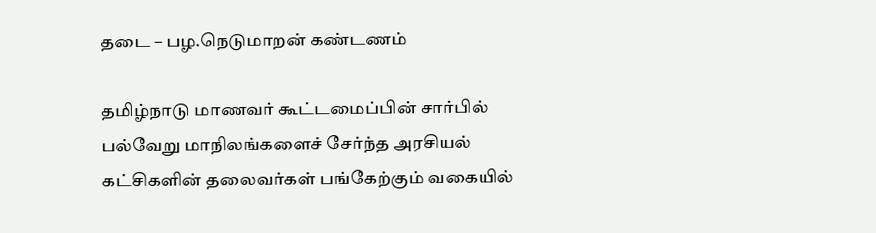தடை – பழ.நெடுமாறன் கண்டணம்

தமிழ்நாடு மாணவர் கூட்டமைப்பின் சார்பில் பல்வேறு மாநிலங்களைச் சேர்ந்த அரசியல் கட்சிகளின் தலைவர்கள் பங்கேற்கும் வகையில்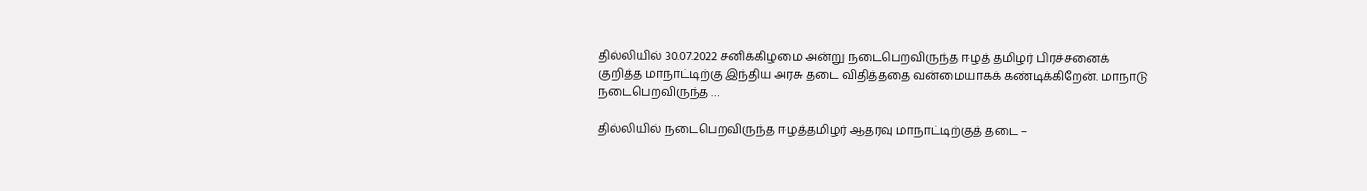தில்லியில் 30.07.2022 சனிக்கிழமை அன்று நடைபெறவிருந்த ஈழத் தமிழர் பிரச்சனைக் குறித்த மாநாட்டிற்கு இந்திய அரசு தடை விதித்ததை வன்மையாகக் கண்டிக்கிறேன். மாநாடு நடைபெறவிருந்த …

தில்லியில் நடைபெறவிருந்த ஈழத்தமிழர் ஆதரவு மாநாட்டிற்குத் தடை –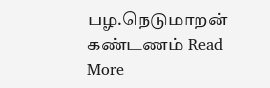பழ.நெடுமாறன் கண்டணம் Read More